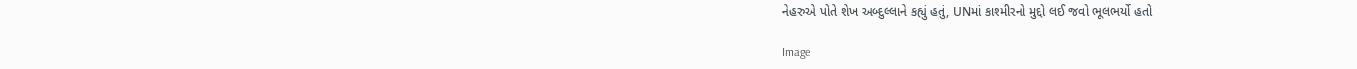નેહરુએ પોતે શેખ અબ્દુલ્લાને કહ્યું હતું, UNમાં કાશ્મીરનો મુદ્દો લઈ જવો ભૂલભર્યો હતો

Image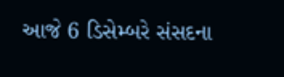આજે 6 ડિસેમ્બરે સંસદના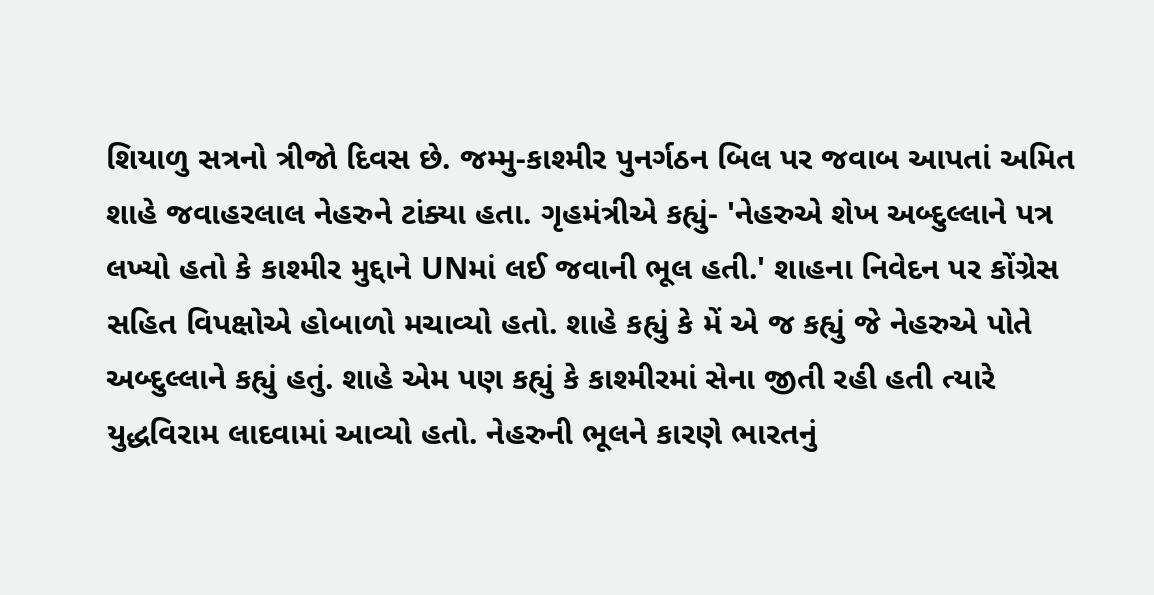શિયાળુ સત્રનો ત્રીજો દિવસ છે. જમ્મુ-કાશ્મીર પુનર્ગઠન બિલ પર જવાબ આપતાં અમિત શાહે જવાહરલાલ નેહરુને ટાંક્યા હતા. ગૃહમંત્રીએ કહ્યું- 'નેહરુએ શેખ અબ્દુલ્લાને પત્ર લખ્યો હતો કે કાશ્મીર મુદ્દાને UNમાં લઈ જવાની ભૂલ હતી.' શાહના નિવેદન પર કોંગ્રેસ સહિત વિપક્ષોએ હોબાળો મચાવ્યો હતો. શાહે કહ્યું કે મેં એ જ કહ્યું જે નેહરુએ પોતે અબ્દુલ્લાને કહ્યું હતું. શાહે એમ પણ કહ્યું કે કાશ્મીરમાં સેના જીતી રહી હતી ત્યારે યુદ્ધવિરામ લાદવામાં આવ્યો હતો. નેહરુની ભૂલને કારણે ભારતનું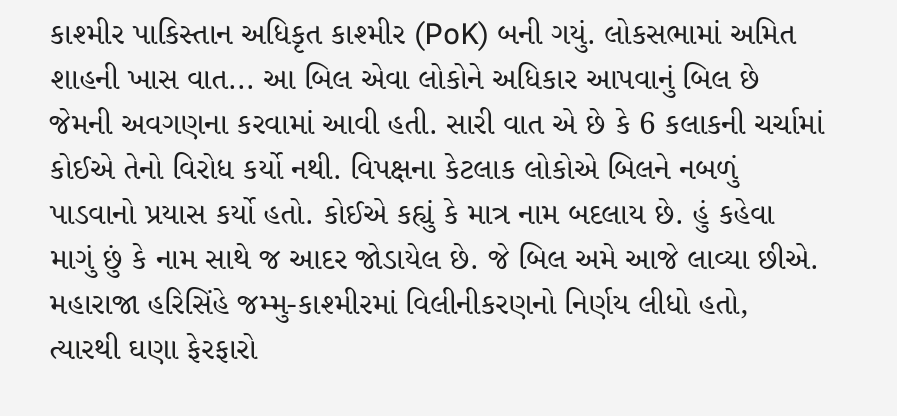કાશ્મીર પાકિસ્તાન અધિકૃત કાશ્મીર (PoK) બની ગયું. લોકસભામાં અમિત શાહની ખાસ વાત... આ બિલ એવા લોકોને અધિકાર આપવાનું બિલ છે જેમની અવગણના કરવામાં આવી હતી. સારી વાત એ છે કે 6 કલાકની ચર્ચામાં કોઈએ તેનો વિરોધ કર્યો નથી. વિપક્ષના કેટલાક લોકોએ બિલને નબળું પાડવાનો પ્રયાસ કર્યો હતો. કોઈએ કહ્યું કે માત્ર નામ બદલાય છે. હું કહેવા માગું છું કે નામ સાથે જ આદર જોડાયેલ છે. જે બિલ અમે આજે લાવ્યા છીએ. મહારાજા હરિસિંહે જમ્મુ-કાશ્મીરમાં વિલીનીકરણનો નિર્ણય લીધો હતો, ત્યારથી ઘણા ફેરફારો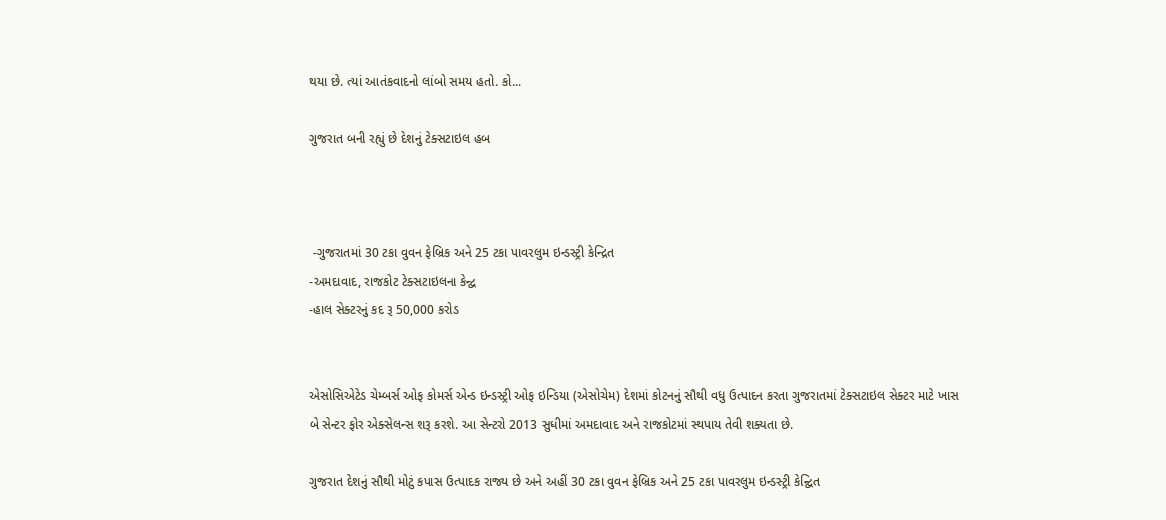થયા છે. ત્યાં આતંકવાદનો લાંબો સમય હતો. કો...

ગુજરાત બની રહ્યું છે દેશનું ટેક્સટાઇલ હબ



 -ગુજરાતમાં 30 ટકા વુવન ફેબ્રિક અને 25 ટકા પાવરલુમ ઇન્ડસ્ટ્રી કેન્દ્રિત
-અમદાવાદ, રાજકોટ ટેક્સટાઇલના કેન્દ્વ
-હાલ સેક્ટરનું કદ રૂ 50,000 કરોડ


એસોસિએટેડ ચેમ્બર્સ ઓફ કોમર્સ એન્ડ ઇન્ડસ્ટ્રી ઓફ ઇન્ડિયા (એસોચેમ) દેશમાં કોટનનું સૌથી વધુ ઉત્પાદન કરતા ગુજરાતમાં ટેક્સટાઇલ સેક્ટર માટે ખાસ બે સેન્ટર ફોર એક્સેલન્સ શરૂ કરશે. આ સેન્ટરો 2013 સુધીમાં અમદાવાદ અને રાજકોટમાં સ્થપાય તેવી શક્યતા છે.

ગુજરાત દેશનું સૌથી મોટું કપાસ ઉત્પાદક રાજ્ય છે અને અહીં 30 ટકા વુવન ફેબ્રિક અને 25 ટકા પાવરલુમ ઇન્ડસ્ટ્રી કેન્દ્વિત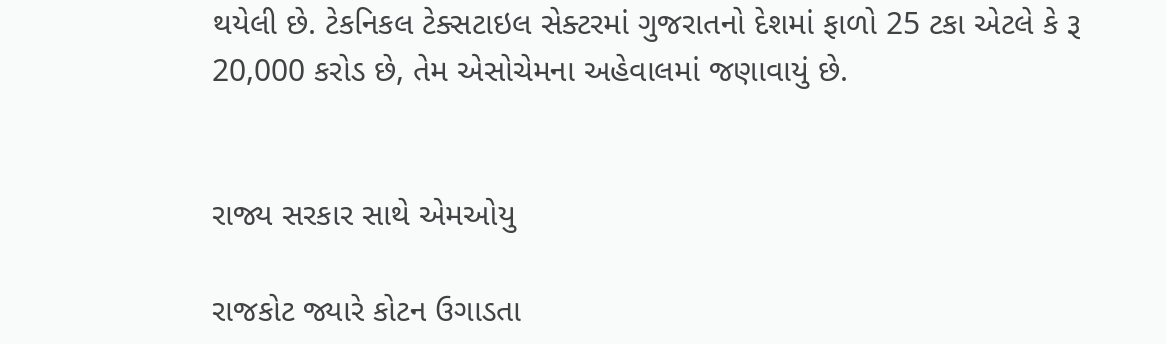થયેલી છે. ટેકનિકલ ટેક્સટાઇલ સેક્ટરમાં ગુજરાતનો દેશમાં ફાળો 25 ટકા એટલે કે રૂ 20,000 કરોડ છે, તેમ એસોચેમના અહેવાલમાં જણાવાયું છે.


રાજ્ય સરકાર સાથે એમઓયુ

રાજકોટ જ્યારે કોટન ઉગાડતા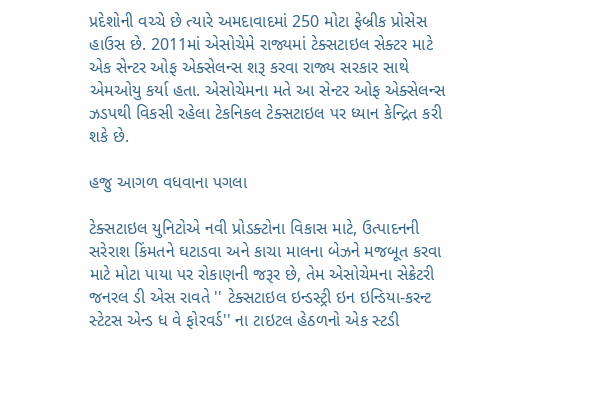પ્રદેશોની વચ્ચે છે ત્યારે અમદાવાદમાં 250 મોટા ફેબ્રીક પ્રોસેસ હાઉસ છે. 2011માં એસોચેમે રાજ્યમાં ટેક્સટાઇલ સેક્ટર માટે એક સેન્ટર ઓફ એક્સેલન્સ શરૂ કરવા રાજ્ય સરકાર સાથે એમઓયુ કર્યા હતા. એસોચેમના મતે આ સેન્ટર ઓફ એક્સેલન્સ ઝડપથી વિકસી રહેલા ટેકનિકલ ટેક્સટાઇલ પર ધ્યાન કેન્દ્રિત કરી શકે છે.

હજુ આગળ વધવાના પગલા

ટેક્સટાઇલ યુનિટોએ નવી પ્રોડક્ટોના વિકાસ માટે, ઉત્પાદનની સરેરાશ કિંમતને ઘટાડવા અને કાચા માલના બેઝને મજબૂત કરવા માટે મોટા પાયા પર રોકાણની જરૂર છે, તેમ એસોચેમના સેક્રેટરી જનરલ ડી એસ રાવતે '' ટેક્સટાઇલ ઇન્ડસ્ટ્રી ઇન ઇન્ડિયા-કરન્ટ સ્ટેટસ એન્ડ ધ વે ફોરવર્ડ'' ના ટાઇટલ હેઠળનો એક સ્ટડી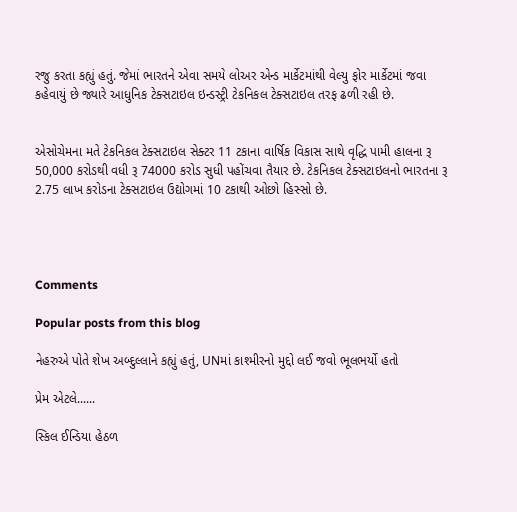રજુ કરતા કહ્યું હતું. જેમાં ભારતને એવા સમયે લોઅર એન્ડ માર્કેટમાંથી વેલ્યુ ફોર માર્કેટમાં જવા કહેવાયું છે જ્યારે આધુનિક ટેક્સટાઇલ ઇન્ડસ્ટ્રી ટેકનિકલ ટેક્સટાઇલ તરફ ઢળી રહી છે.


એસોચેમના મતે ટેકનિકલ ટેક્સટાઇલ સેક્ટર 11 ટકાના વાર્ષિક વિકાસ સાથે વૃદ્ધિ પામી હાલના રૂ 50,000 કરોડથી વધી રૂ 74000 કરોડ સુધી પહોંચવા તૈયાર છે. ટેકનિકલ ટેક્સટાઇલનો ભારતના રૂ 2.75 લાખ કરોડના ટેક્સટાઇલ ઉદ્યોગમાં 10 ટકાથી ઓછો હિસ્સો છે.




Comments

Popular posts from this blog

નેહરુએ પોતે શેખ અબ્દુલ્લાને કહ્યું હતું, UNમાં કાશ્મીરનો મુદ્દો લઈ જવો ભૂલભર્યો હતો

પ્રેમ એટલે......

સ્કિલ ઈન્ડિયા હેઠળ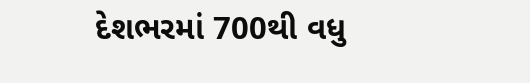દેશભરમાં 700થી વધુ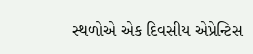સ્થળોએ એક દિવસીય એપ્રેન્ટિસ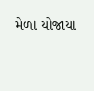મેળા યોજાયા